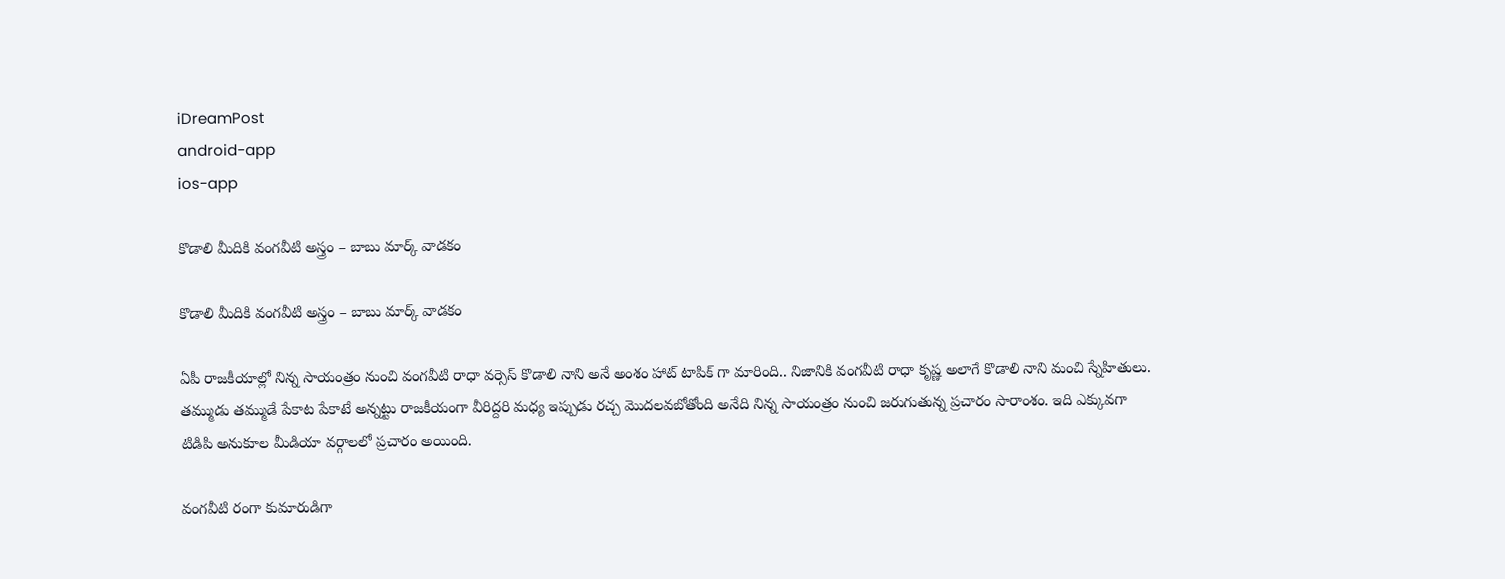iDreamPost
android-app
ios-app

కొడాలి మీదికి వంగవీటి అస్త్రం – బాబు మార్క్ వాడకం

కొడాలి మీదికి వంగవీటి అస్త్రం – బాబు మార్క్ వాడకం

ఏపీ రాజకీయాల్లో నిన్న సాయంత్రం నుంచి వంగవీటి రాధా వర్సెస్ కొడాలి నాని అనే అంశం హాట్ టాపిక్ గా మారింది.. నిజానికి వంగవీటి రాధా కృష్ణ అలాగే కొడాలి నాని మంచి స్నేహితులు. తమ్ముడు తమ్ముడే పేకాట పేకాటే అన్నట్టు రాజకీయంగా వీరిద్దరి మధ్య ఇప్పుడు రచ్చ మొదలవబోతోంది అనేది నిన్న సాయంత్రం నుంచి జరుగుతున్న ప్రచారం సారాంశం. ఇది ఎక్కువగా టిడిపి అనుకూల మీడియా వర్గాలలో ప్రచారం అయింది.

వంగవీటి రంగా కుమారుడిగా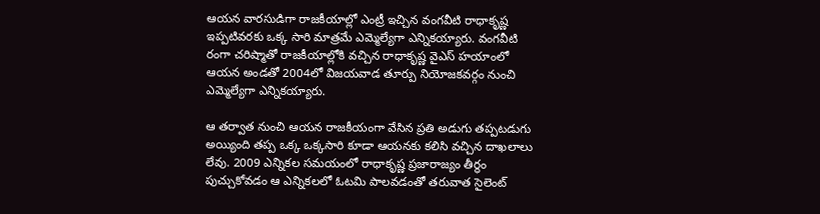ఆయన వారసుడిగా రాజకీయాల్లో ఎంట్రీ ఇచ్చిన వంగవీటి రాధాకృష్ణ ఇప్పటివరకు ఒక్క సారి మాత్రమే ఎమ్మెల్యేగా ఎన్నికయ్యారు. వంగవీటి రంగా చరిష్మాతో రాజకీయాల్లోకి వచ్చిన రాధాకృష్ణ వైఎస్ హయాంలో ఆయన అండతో 2004లో విజయవాడ తూర్పు నియోజకవర్గం నుంచి ఎమ్మెల్యేగా ఎన్నికయ్యారు.

ఆ తర్వాత నుంచి ఆయన రాజకీయంగా వేసిన ప్రతి అడుగు తప్పటడుగు అయ్యింది తప్ప ఒక్క ఒక్కసారి కూడా ఆయనకు కలిసి వచ్చిన దాఖలాలు లేవు. 2009 ఎన్నికల సమయంలో రాధాకృష్ణ ప్రజారాజ్యం తీర్థం పుచ్చుకోవడం ఆ ఎన్నికలలో ఓటమి పాలవడంతో తరువాత సైలెంట్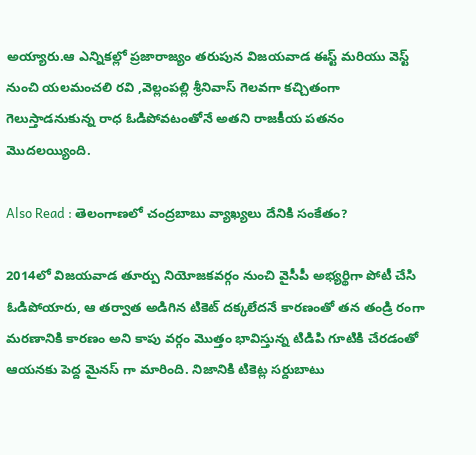అయ్యారు.ఆ ఎన్నికల్లో ప్రజారాజ్యం తరుపున విజయవాడ ఈస్ట్ మరియు వెస్ట్ నుంచి యలమంచలి రవి ,వెల్లంపల్లి శ్రీనివాస్ గెలవగా కచ్చితంగా గెలుస్తాడనుకున్న రాధ ఓడిపోవటంతోనే అతని రాజకీయ పతనం మొదలయ్యింది.

Also Read : తెలంగాణ‌లో చంద్ర‌బాబు వ్యాఖ్య‌లు దేనికి సంకేతం?

2014లో విజయవాడ తూర్పు నియోజకవర్గం నుంచి వైసీపీ అభ్యర్థిగా పోటీ చేసి ఓడిపోయారు, ఆ తర్వాత అడిగిన టికెట్ దక్కలేదనే కారణంతో తన తండ్రి రంగా మరణానికి కారణం అని కాపు వర్గం మొత్తం భావిస్తున్న టిడిపి గూటికి చేరడంతో ఆయనకు పెద్ద మైనస్ గా మారింది. నిజానికి టికెట్ల సర్దుబాటు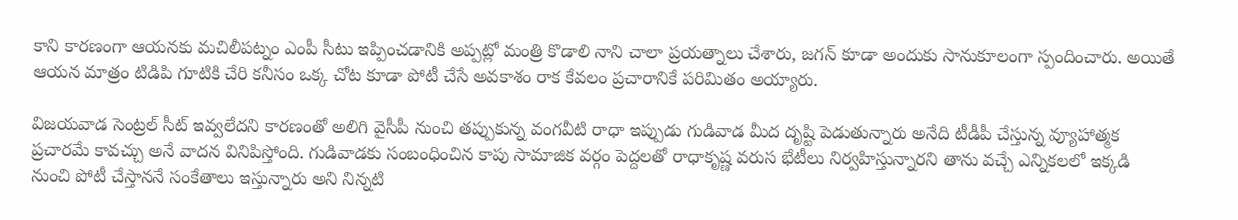కాని కారణంగా ఆయనకు మచిలీపట్నం ఎంపీ సీటు ఇప్పించడానికి అప్పట్లో మంత్రి కొడాలి నాని చాలా ప్రయత్నాలు చేశారు, జగన్ కూడా అందుకు సానుకూలంగా స్పందించారు. అయితే ఆయన మాత్రం టిడిపి గూటికి చేరి కనీసం ఒక్క చోట కూడా పోటీ చేసే అవకాశం రాక కేవలం ప్రచారానికే పరిమితం అయ్యారు.

విజయవాడ సెంట్రల్ సీట్ ఇవ్వలేదని కారణంతో అలిగి వైసీపీ నుంచి తప్పుకున్న వంగవీటి రాధా ఇప్పుడు గుడివాడ మీద దృష్టి పెడుతున్నారు అనేది టీడీపీ చేస్తున్న వ్యూహాత్మక ప్రచారమే కావచ్చు అనే వాదన వినిపిస్తోంది. గుడివాడకు సంబంధించిన కాపు సామాజిక వర్గం పెద్దలతో రాధాకృష్ణ వరుస భేటీలు నిర్వహిస్తున్నారని తాను వచ్చే ఎన్నికలలో ఇక్కడి నుంచి పోటీ చేస్తాననే సంకేతాలు ఇస్తున్నారు అని నిన్నటి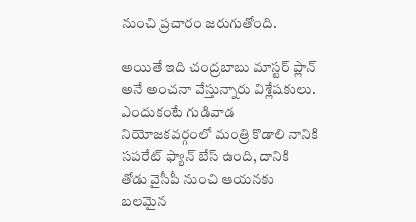నుంచి ప్రచారం జరుగుతోంది.

అయితే ఇది చంద్రబాబు మాస్టర్ ప్లాన్ అనే అంచనా వేస్తున్నారు విశ్లేషకులు. ఎందుకంటే గుడివాడ నియోజకవర్గంలో మంత్రి కొడాలి నానికి సపరేట్ ఫ్యాన్ బేస్ ఉంది, దానికి తోడు వైసీపీ నుంచి ఆయనకు బలమైన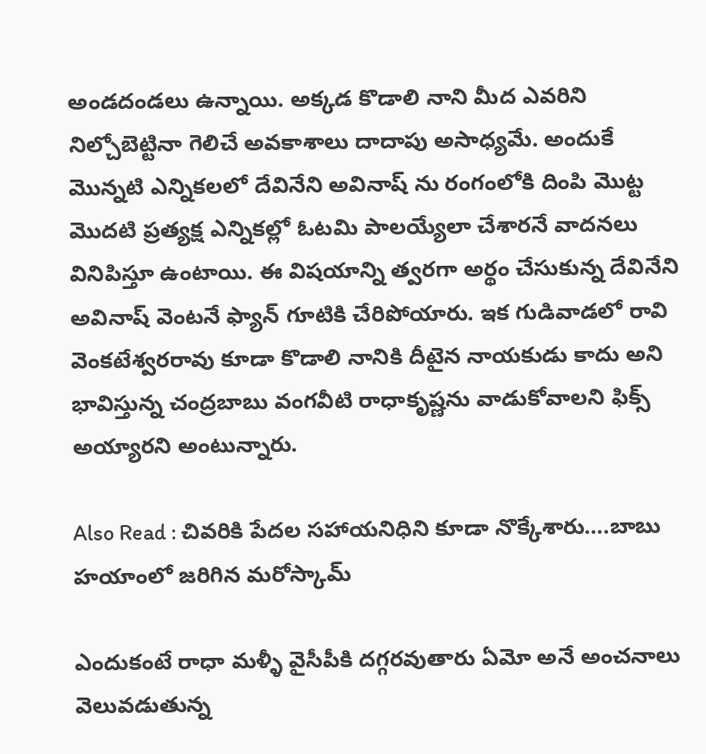అండదండలు ఉన్నాయి. అక్కడ కొడాలి నాని మీద ఎవరిని నిల్చోబెట్టినా గెలిచే అవకాశాలు దాదాపు అసాధ్యమే. అందుకే మొన్నటి ఎన్నికలలో దేవినేని అవినాష్ ను రంగంలోకి దింపి మొట్ట మొదటి ప్రత్యక్ష ఎన్నికల్లో ఓటమి పాలయ్యేలా చేశారనే వాదనలు వినిపిస్తూ ఉంటాయి. ఈ విషయాన్ని త్వరగా అర్థం చేసుకున్న దేవినేని అవినాష్ వెంటనే ఫ్యాన్ గూటికి చేరిపోయారు. ఇక గుడివాడలో రావి వెంకటేశ్వరరావు కూడా కొడాలి నానికి దీటైన నాయకుడు కాదు అని భావిస్తున్న చంద్రబాబు వంగవీటి రాధాకృష్ణను వాడుకోవాలని ఫిక్స్ అయ్యారని అంటున్నారు.

Also Read : చివరికి పేదల సహాయనిధిని కూడా నొక్కేశారు….బాబు హయాంలో జరిగిన మరోస్కామ్

ఎందుకంటే రాధా మళ్ళీ వైసీపీకి దగ్గరవుతారు ఏమో అనే అంచనాలు వెలువడుతున్న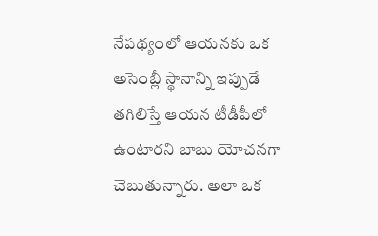నేపథ్యంలో ఆయనకు ఒక అసెంబ్లీ స్థానాన్ని ఇప్పుడే తగిలిస్తే ఆయన టీడీపీలో ఉంటారని బాబు యోచనగా చెబుతున్నారు. అలా ఒక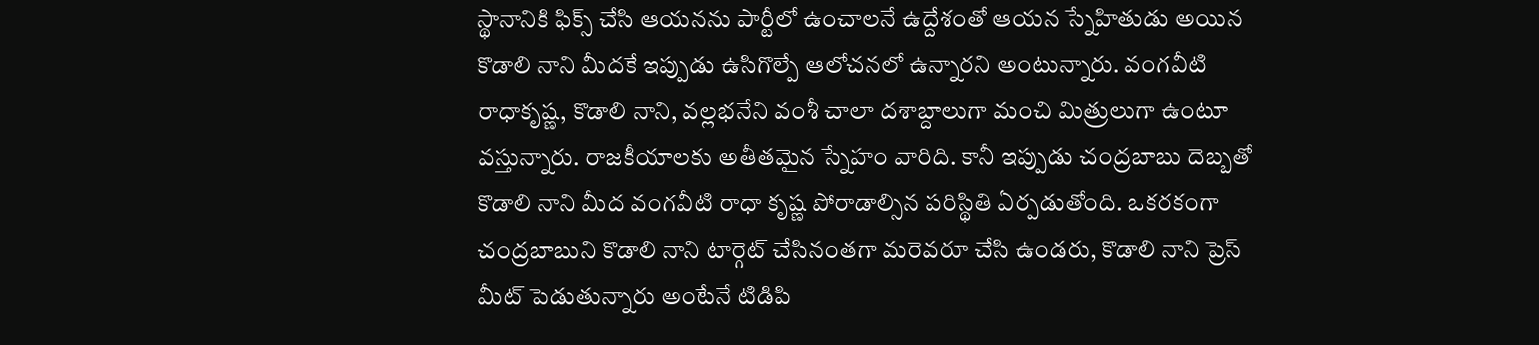స్థానానికి ఫిక్స్ చేసి ఆయనను పార్టీలో ఉంచాలనే ఉద్దేశంతో ఆయన స్నేహితుడు అయిన కొడాలి నాని మీదకే ఇప్పుడు ఉసిగొల్పే ఆలోచనలో ఉన్నారని అంటున్నారు. వంగవీటి రాధాకృష్ణ, కొడాలి నాని, వల్లభనేని వంశీ చాలా దశాబ్దాలుగా మంచి మిత్రులుగా ఉంటూ వస్తున్నారు. రాజకీయాలకు అతీతమైన స్నేహం వారిది. కానీ ఇప్పుడు చంద్రబాబు దెబ్బతో కొడాలి నాని మీద వంగవీటి రాధా కృష్ణ పోరాడాల్సిన పరిస్థితి ఏర్పడుతోంది. ఒకరకంగా చంద్రబాబుని కొడాలి నాని టార్గెట్ చేసినంతగా మరెవరూ చేసి ఉండరు, కొడాలి నాని ప్రెస్ మీట్ పెడుతున్నారు అంటేనే టిడిపి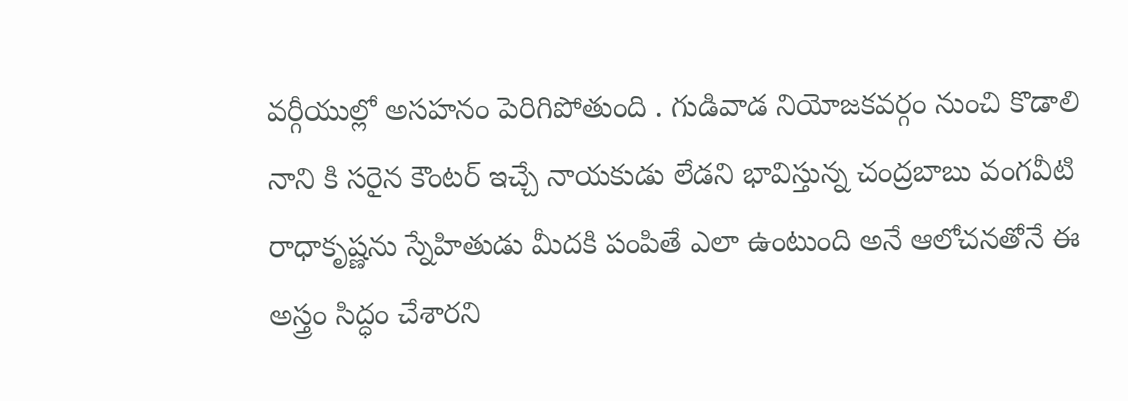వర్గీయుల్లో అసహనం పెరిగిపోతుంది . గుడివాడ నియోజకవర్గం నుంచి కొడాలి నాని కి సరైన కౌంటర్ ఇచ్చే నాయకుడు లేడని భావిస్తున్న చంద్రబాబు వంగవీటి రాధాకృష్ణను స్నేహితుడు మీదకి పంపితే ఎలా ఉంటుంది అనే ఆలోచనతోనే ఈ అస్త్రం సిద్ధం చేశారని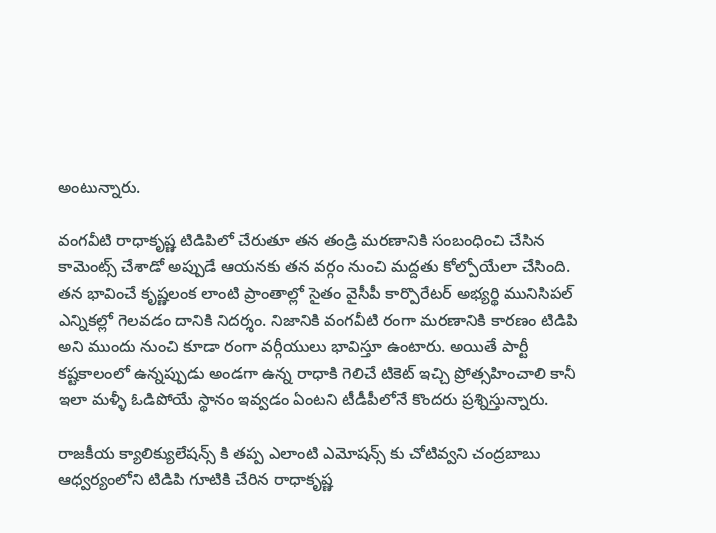అంటున్నారు.

వంగవీటి రాధాకృష్ణ టిడిపిలో చేరుతూ తన తండ్రి మరణానికి సంబంధించి చేసిన కామెంట్స్ చేశాడో అప్పుడే ఆయనకు తన వర్గం నుంచి మద్దతు కోల్పోయేలా చేసింది. తన భావించే కృష్ణలంక లాంటి ప్రాంతాల్లో సైతం వైసీపీ కార్పొరేటర్ అభ్యర్థి మునిసిపల్ ఎన్నికల్లో గెలవడం దానికి నిదర్శం. నిజానికి వంగవీటి రంగా మరణానికి కారణం టిడిపి అని ముందు నుంచి కూడా రంగా వర్గీయులు భావిస్తూ ఉంటారు. అయితే పార్టీ కష్టకాలంలో ఉన్నప్పుడు అండగా ఉన్న రాధాకి గెలిచే టికెట్ ఇచ్చి ప్రోత్సహించాలి కానీ ఇలా మళ్ళీ ఓడిపోయే స్థానం ఇవ్వడం ఏంటని టీడీపీలోనే కొందరు ప్రశ్నిస్తున్నారు.

రాజకీయ క్యాలిక్యులేషన్స్ కి తప్ప ఎలాంటి ఎమోషన్స్ కు చోటివ్వని చంద్రబాబు ఆధ్వర్యంలోని టిడిపి గూటికి చేరిన రాధాకృష్ణ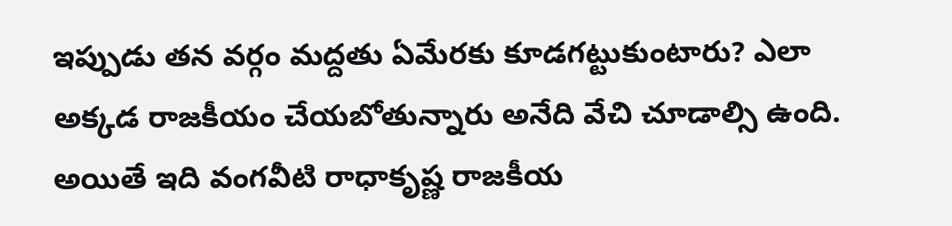ఇప్పుడు తన వర్గం మద్దతు ఏమేరకు కూడగట్టుకుంటారు? ఎలా అక్కడ రాజకీయం చేయబోతున్నారు అనేది వేచి చూడాల్సి ఉంది. అయితే ఇది వంగవీటి రాధాకృష్ణ రాజకీయ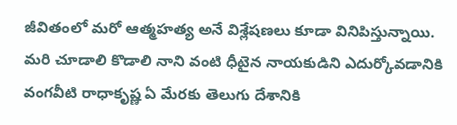జీవితంలో మరో ఆత్మహత్య అనే విశ్లేషణలు కూడా వినిపిస్తున్నాయి. మరి చూడాలి కొడాలి నాని వంటి ధీటైన నాయకుడిని ఎదుర్కోవడానికి వంగవీటి రాధాకృష్ణ ఏ మేరకు తెలుగు దేశానికి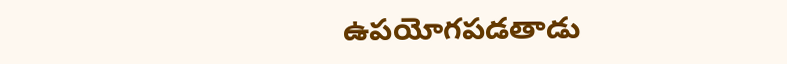ఉపయోగపడతాడు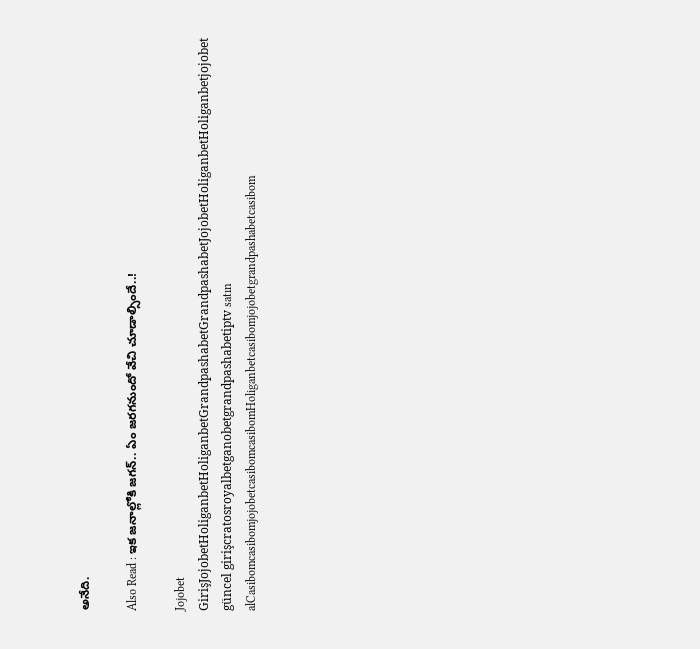అనేది.

Also Read : ఇక జ‌నాల్లోకి జ‌గ‌న్.. ఏం జ‌ర‌గ‌నుందో వేచి చూడాల్సిందే..!

Jojobet GirişJojobetHoliganbetHoliganbetGrandpashabetGrandpashabetJojobetHoliganbetHoliganbetjojobet güncel girişcratosroyalbetganobetgrandpashabetiptv satın alCasibomcasibomjojobetcasibomcasibomHoliganbetcasibomjojobetgrandpashabetcasibom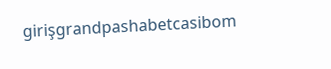girişgrandpashabetcasibom